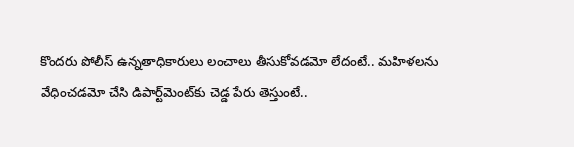కొందరు పోలీస్ ఉన్నతాధికారులు లంచాలు తీసుకోవడమో లేదంటే.. మహిళలను వేధించడమో చేసి డిపార్ట్‌మెంట్‌కు చెడ్డ పేరు తెస్తుంటే..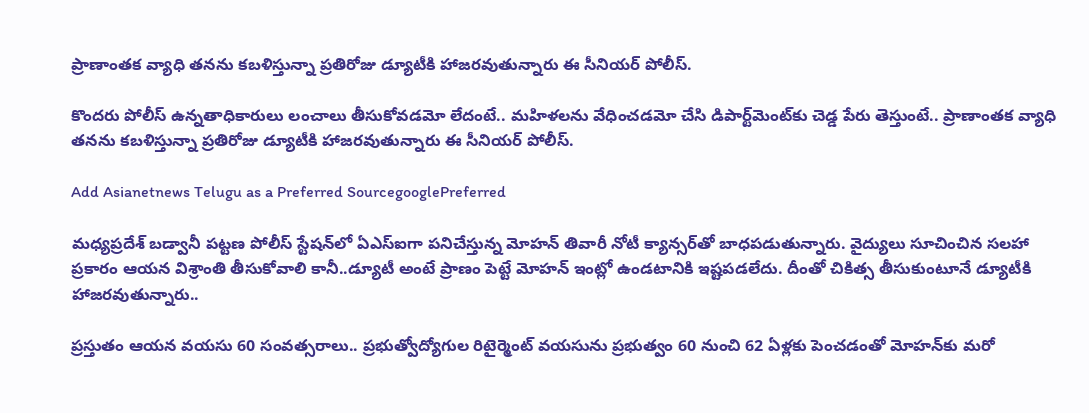ప్రాణాంతక వ్యాధి తనను కబళిస్తున్నా ప్రతిరోజు డ్యూటీకి హాజరవుతున్నారు ఈ సీనియర్ పోలీస్.

కొందరు పోలీస్ ఉన్నతాధికారులు లంచాలు తీసుకోవడమో లేదంటే.. మహిళలను వేధించడమో చేసి డిపార్ట్‌మెంట్‌కు చెడ్డ పేరు తెస్తుంటే.. ప్రాణాంతక వ్యాధి తనను కబళిస్తున్నా ప్రతిరోజు డ్యూటీకి హాజరవుతున్నారు ఈ సీనియర్ పోలీస్.

Add Asianetnews Telugu as a Preferred SourcegooglePreferred

మధ్యప్రదేశ్ బడ్వానీ పట్టణ పోలీస్ స్టేషన్‌లో ఏఎస్ఐగా పనిచేస్తున్న మోహన్ తివారీ నోటీ క్యాన్సర్‌తో బాధపడుతున్నారు. వైద్యులు సూచించిన సలహా ప్రకారం ఆయన విశ్రాంతి తీసుకోవాలి కానీ..డ్యూటీ అంటే ప్రాణం పెట్టే మోహన్ ఇంట్లో ఉండటానికి ఇష్టపడలేదు. దీంతో చికిత్స తీసుకుంటూనే డ్యూటీకి హాజరవుతున్నారు..

ప్రస్తుతం ఆయన వయసు 60 సంవత్సరాలు.. ప్రభుత్వోద్యోగుల రిటైర్మెంట్ వయసును ప్రభుత్వం 60 నుంచి 62 ఏళ్లకు పెంచడంతో మోహన్‌కు మరో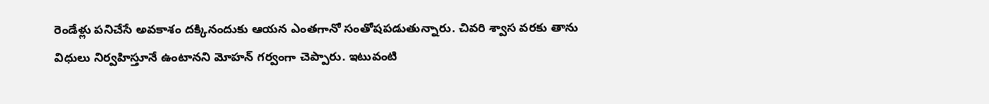రెండేళ్లు పనిచేసే అవకాశం దక్కినందుకు ఆయన ఎంతగానో సంతోషపడుతున్నారు. చివరి శ్వాస వరకు తాను విధులు నిర్వహిస్తూనే ఉంటానని మోహన్ గర్వంగా చెప్పారు. ఇటువంటి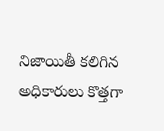నిజాయితీ కలిగిన అధికారులు కొత్తగా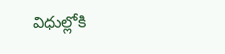విధుల్లోకి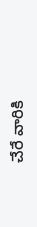చేరే వారికి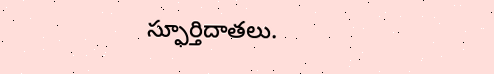స్ఫూర్తిదాతలు.